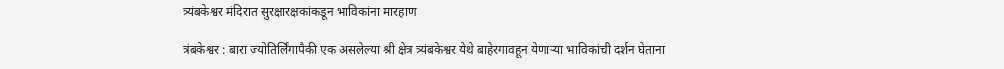त्र्यंबकेश्वर मंदिरात सुरक्षारक्षकांकडून भाविकांना मारहाण

त्रंबकेश्वर : बारा ज्योतिर्लिंगापैकी एक असलेल्या श्री क्षेत्र त्र्यंबकेश्वर येथे बाहेरगावहून येणाऱ्या भाविकांची दर्शन घेताना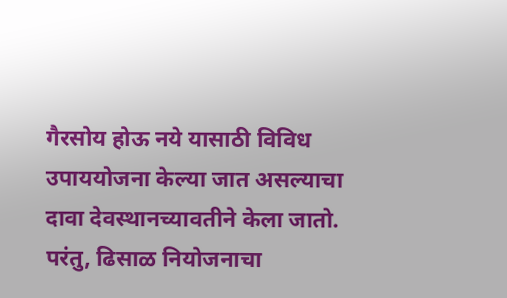गैरसोय होऊ नये यासाठी विविध उपाययोजना केल्या जात असल्याचा दावा देवस्थानच्यावतीने केला जातो. परंतु, ढिसाळ नियोजनाचा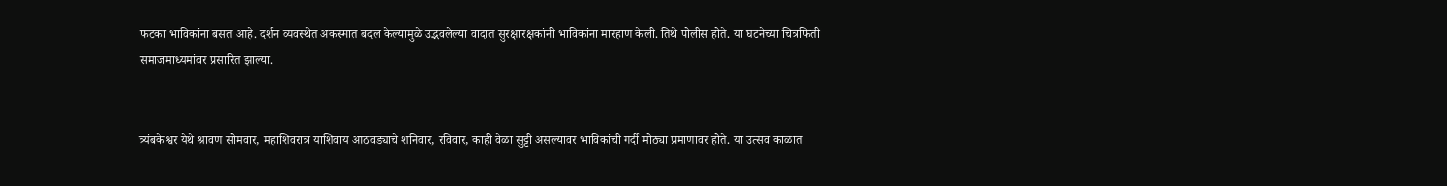फटका भाविकांना बसत आहे. दर्शन व्यवस्थेत अकस्मात बदल केल्यामुळे उद्भवलेल्या वादात सुरक्षारक्षकांनी भाविकांना मारहाण केली. तिथे पोलीस होते. या घटनेच्या चित्रफिती समाजमाध्यमांवर प्रसारित झाल्या.


त्र्यंबकेश्वर येथे श्रावण सोमवार, महाशिवरात्र याशिवाय आठवड्याचे शनिवार, रविवार, काही वेळा सुट्टी असल्यावर भाविकांची गर्दी मोठ्या प्रमाणावर होते. या उत्सव काळात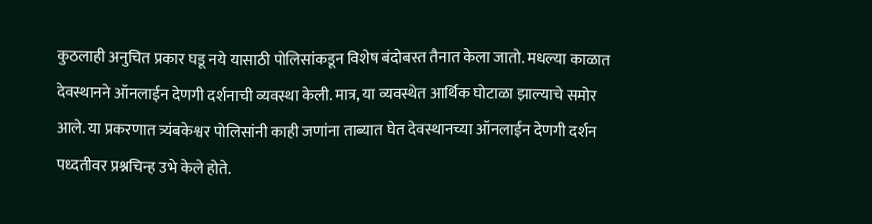कुठलाही अनुचित प्रकार घडू नये यासाठी पोलिसांकडून विशेष बंदोबस्त तैनात केला जातो. मधल्या काळात देवस्थानने ऑनलाईन देणगी दर्शनाची व्यवस्था केली. मात्र, या व्यवस्थेत आर्थिक घोटाळा झाल्याचे समोर आले. या प्रकरणात त्र्यंबकेश्वर पोलिसांनी काही जणांना ताब्यात घेत देवस्थानच्या ऑनलाईन देणगी दर्शन पध्दतीवर प्रश्नचिन्ह उभे केले होते.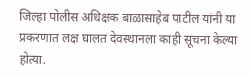जिल्हा पोलीस अधिक्षक बाळासाहेब पाटील यांनी या प्रकरणात लक्ष घालत देवस्थानला काही सूचना केल्या होत्या.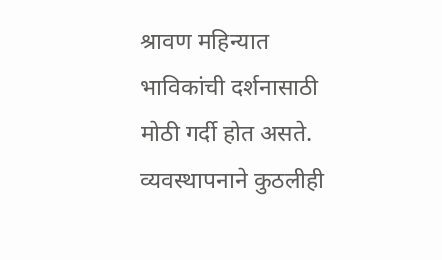श्रावण महिन्यात भाविकांची दर्शनासाठी मोठी गर्दी होत असते. व्यवस्थापनाने कुठलीही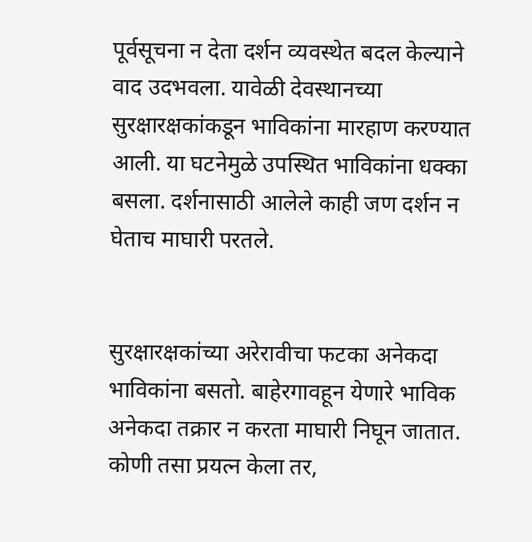पूर्वसूचना न देता दर्शन व्यवस्थेत बदल केल्याने वाद उदभवला. यावेळी देवस्थानच्या सुरक्षारक्षकांकडून भाविकांना मारहाण करण्यात आली. या घटनेमुळे उपस्थित भाविकांना धक्का बसला. दर्शनासाठी आलेले काही जण दर्शन न घेताच माघारी परतले.


सुरक्षारक्षकांच्या अरेरावीचा फटका अनेकदा भाविकांना बसतो. बाहेरगावहून येणारे भाविक अनेकदा तक्रार न करता माघारी निघून जातात. कोणी तसा प्रयत्न केला तर,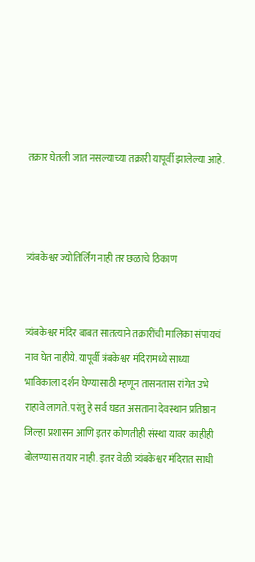तक्रार घेतली जात नसल्याच्या तक्रारी यापूर्वी झालेल्या आहे.



त्र्यंबकेश्वर ज्योतिर्लिंग नाही तर छळाचे ठिकाण


त्र्यंबकेश्वर मंदिर बाबत सातत्याने तक्रारींची मालिका संपायचं नाव घेत नाहीये. यापूर्वी त्रंबकेश्वर मंदिरामध्ये साध्या भाविकाला दर्शन घेण्यासाठी म्हणून तासनतास रांगेत उभे राहावे लागते. परंतु हे सर्व घडत असताना देवस्थान प्रतिष्ठान जिल्हा प्रशासन आणि इतर कोणतीही संस्था यावर काहीही बोलण्यास तयार नाही. इतर वेळी त्र्यंबकेश्वर मंदिरात साधी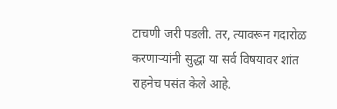टाचणी जरी पडली. तर, त्यावरून गदारोळ करणाऱ्यांनी सुद्धा या सर्व विषयावर शांत राहनेच पसंत केले आहे.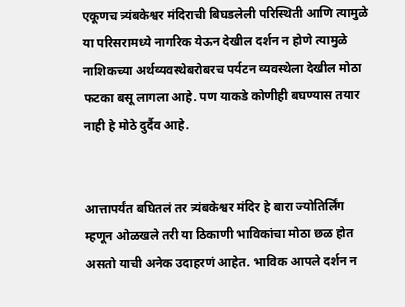एकूणच त्र्यंबकेश्वर मंदिराची बिघडलेली परिस्थिती आणि त्यामुळे या परिसरामध्ये नागरिक येऊन देखील दर्शन न होणे त्यामुळे नाशिकच्या अर्थव्यवस्थेबरोबरच पर्यटन व्यवस्थेला देखील मोठा फटका बसू लागला आहे. पण याकडे कोणीही बघण्यास तयार नाही हे मोठे दुर्दैव आहे.


आत्तापर्यंत बघितलं तर त्र्यंबकेश्वर मंदिर हे बारा ज्योतिर्लिंग म्हणून ओळखले तरी या ठिकाणी भाविकांचा मोठा छळ होत असतो याची अनेक उदाहरणं आहेत. भाविक आपले दर्शन न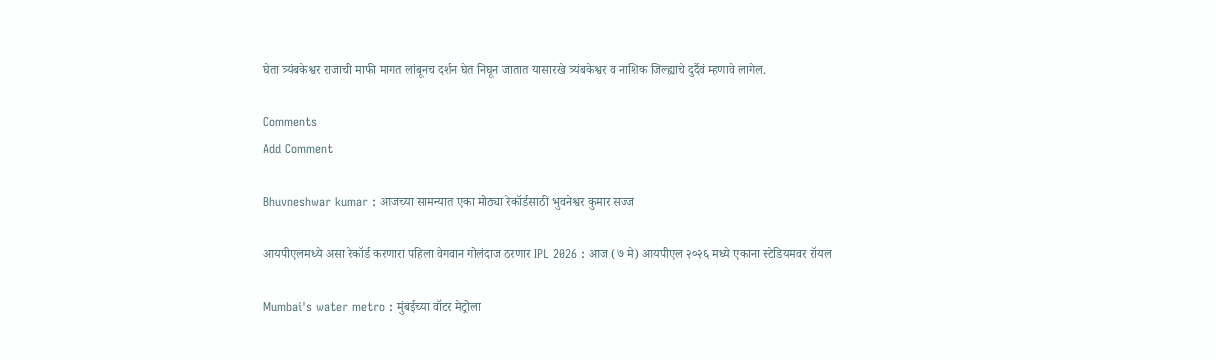घेता त्र्यंबकेश्वर राजाची माफी मागत लांबूनच दर्शन घेत निघून जातात यासारखे त्र्यंबकेश्वर व नाशिक जिल्ह्याचे दुर्दैवं म्हणावे लागेल.

Comments
Add Comment

Bhuvneshwar kumar : आजच्या सामन्यात एका मोठ्या रेकॉर्डसाठी भुवनेश्वर कुमार सज्ज

आयपीएलमध्ये असा रेकॉर्ड करणारा पहिला वेगवान गोलंदाज ठरणार IPL 2026 : आज (७ मे) आयपीएल २०२६ मध्ये एकाना स्टेडियमवर रॉयल

Mumbai's water metro : मुंबईच्या वॉटर मेट्रोला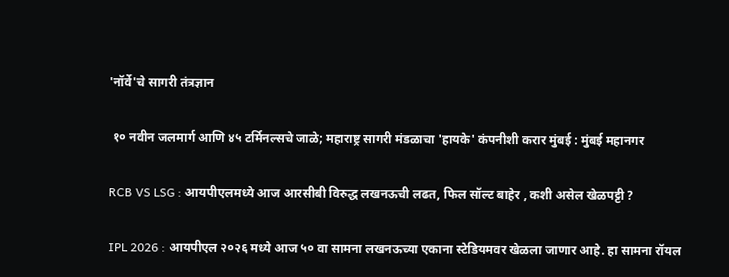'नॉर्वे'चे सागरी तंत्रज्ञान

 १० नवीन जलमार्ग आणि ४५ टर्मिनल्सचे जाळे; महाराष्ट्र सागरी मंडळाचा 'हायके' कंपनीशी करार मुंबई : मुंबई महानगर

RCB VS LSG : आयपीएलमध्ये आज आरसीबी विरुद्ध लखनऊची लढत, फिल सॉल्ट बाहेर , कशी असेल खेळपट्टी ?

IPL 2026 : आयपीएल २०२६ मध्ये आज ५० वा सामना लखनऊच्या एकाना स्टेडियमवर खेळला जाणार आहे. हा सामना रॉयल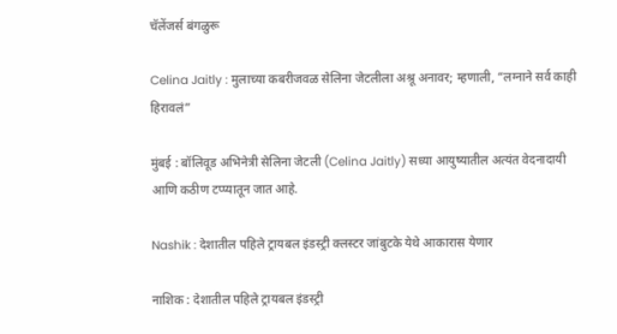चॅलेंजर्स बंगळुरू

Celina Jaitly : मुलाच्या कबरीजवळ सेलिना जेटलीला अश्रू अनावर; म्हणाली, “लग्नाने सर्व काही हिरावलं”

मुंबई : बॉलिवूड अभिनेत्री सेलिना जेटली (Celina Jaitly) सध्या आयुष्यातील अत्यंत वेदनादायी आणि कठीण टप्प्यातून जात आहे.

Nashik : देशातील पहिले ट्रायबल इंडस्ट्री क्लस्टर जांबुटके येथे आकारास येणार

नाशिक : देशातील पहिले ट्रायबल इंडस्ट्री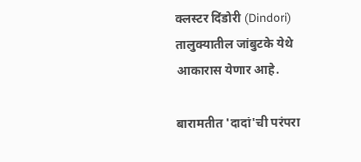क्लस्टर दिंडोरी (Dindori) तालुक्यातील जांबुटके येथे आकारास येणार आहे.

बारामतीत 'दादां'ची परंपरा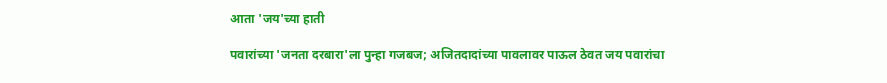आता 'जय'च्या हाती

पवारांच्या 'जनता दरबारा'ला पुन्हा गजबज; अजितदादांच्या पावलावर पाऊल ठेवत जय पवारांचा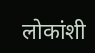लोकांशी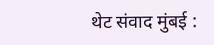थेट संवाद मुंबई :